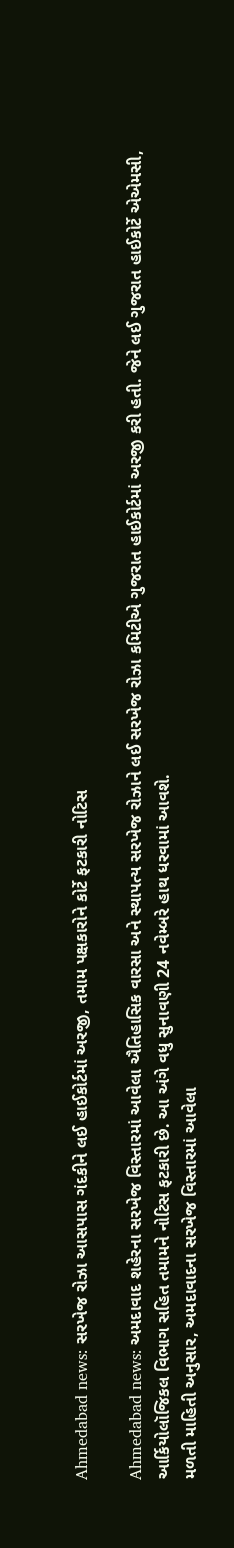Ahmedabad news: સરખેજ રોઝા આસપાસ ગંદકીને લઈ હાઈકોર્ટમાં અરજી, તમામ પક્ષકારોને કોર્ટે ફટકારી નોટિસ

Ahmedabad news: અમદાવાદ શહેરના સરખેજ વિસ્તારમાં આવેલા ઐતિહાસિક વારસા અને સ્થાપત્ય સરખેજ રોઝાને લઈ સરખેજ રોઝા કમિટીએ ગુજરાત હાઈકોર્ટમાં અરજી કરી હતી. જેને લઈ ગુજરાત હાઈકોર્ટે એએમસી, આર્કિયોલૉજિકલ વિભાગ સહિત તમામને નોટિસ ફટકારી છે. આ અંગે વધુ સુનાવણી 24 નવેમ્બરે હાથ ધરવામાં આવશે.
મળતી માહિતી અનુસાર, અમદાવાદના સરખેજ વિસ્તારમાં આવેલા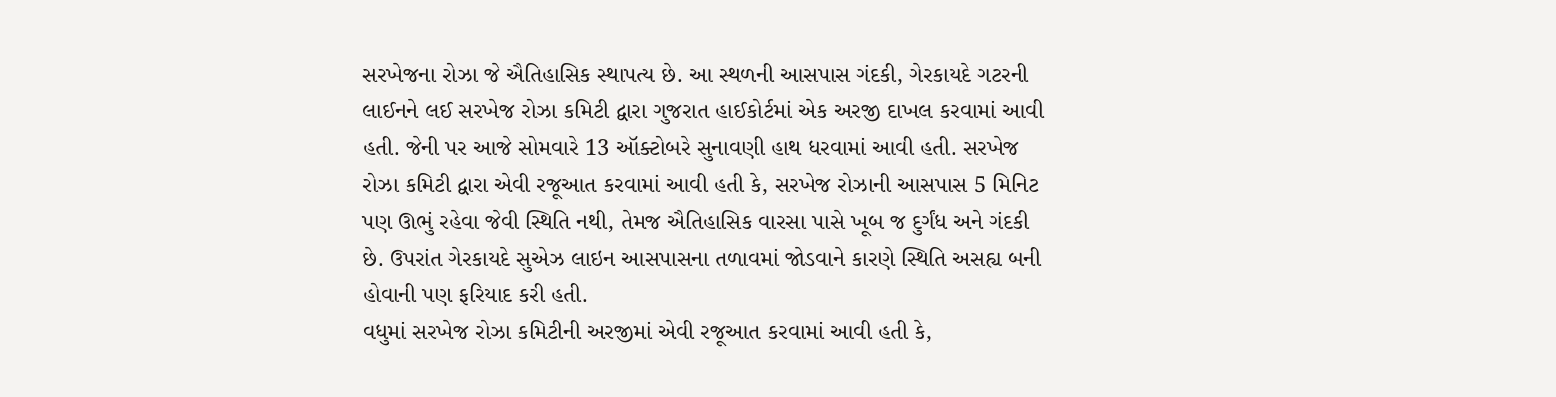સરખેજના રોઝા જે ઐતિહાસિક સ્થાપત્ય છે. આ સ્થળની આસપાસ ગંદકી, ગેરકાયદે ગટરની લાઈનને લઈ સરખેજ રોઝા કમિટી દ્વારા ગુજરાત હાઈકોર્ટમાં એક અરજી દાખલ કરવામાં આવી હતી. જેની પર આજે સોમવારે 13 ઑક્ટોબરે સુનાવણી હાથ ધરવામાં આવી હતી. સરખેજ રોઝા કમિટી દ્વારા એવી રજૂઆત કરવામાં આવી હતી કે, સરખેજ રોઝાની આસપાસ 5 મિનિટ પણ ઊભું રહેવા જેવી સ્થિતિ નથી, તેમજ ઐતિહાસિક વારસા પાસે ખૂબ જ દુર્ગંધ અને ગંદકી છે. ઉપરાંત ગેરકાયદે સુએઝ લાઇન આસપાસના તળાવમાં જોડવાને કારણે સ્થિતિ અસહ્ય બની હોવાની પણ ફરિયાદ કરી હતી.
વધુમાં સરખેજ રોઝા કમિટીની અરજીમાં એવી રજૂઆત કરવામાં આવી હતી કે,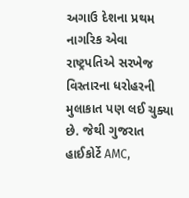અગાઉ દેશના પ્રથમ નાગરિક એવા રાષ્ટ્રપતિએ સરખેજ વિસ્તારના ધરોહરની મુલાકાત પણ લઈ ચુક્યા છે. જેથી ગુજરાત હાઈકોર્ટે AMC,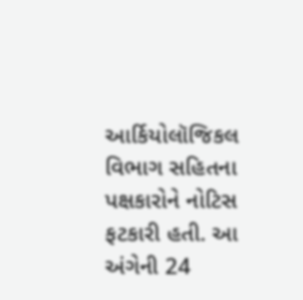આર્કિયોલૉજિકલ વિભાગ સહિતના પક્ષકારોને નોટિસ ફટકારી હતી. આ અંગેની 24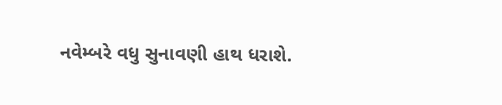નવેમ્બરે વધુ સુનાવણી હાથ ધરાશે.